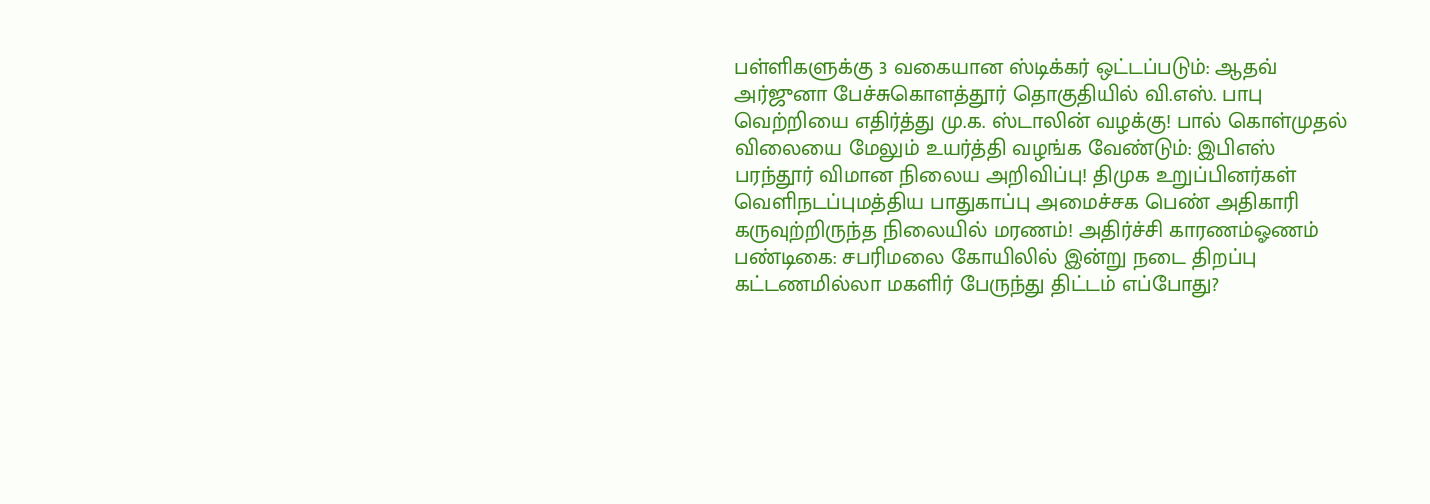பள்ளிகளுக்கு 3 வகையான ஸ்டிக்கர் ஒட்டப்படும்: ஆதவ் அர்ஜுனா பேச்சுகொளத்தூர் தொகுதியில் வி.எஸ். பாபு வெற்றியை எதிர்த்து மு.க. ஸ்டாலின் வழக்கு! பால் கொள்முதல் விலையை மேலும் உயர்த்தி வழங்க வேண்டும்: இபிஎஸ் பரந்தூர் விமான நிலைய அறிவிப்பு! திமுக உறுப்பினர்கள் வெளிநடப்புமத்திய பாதுகாப்பு அமைச்சக பெண் அதிகாரி கருவுற்றிருந்த நிலையில் மரணம்! அதிர்ச்சி காரணம்ஓணம் பண்டிகை: சபரிமலை கோயிலில் இன்று நடை திறப்பு கட்டணமில்லா மகளிர் பேருந்து திட்டம் எப்போது?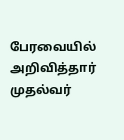பேரவையில் அறிவித்தார் முதல்வர்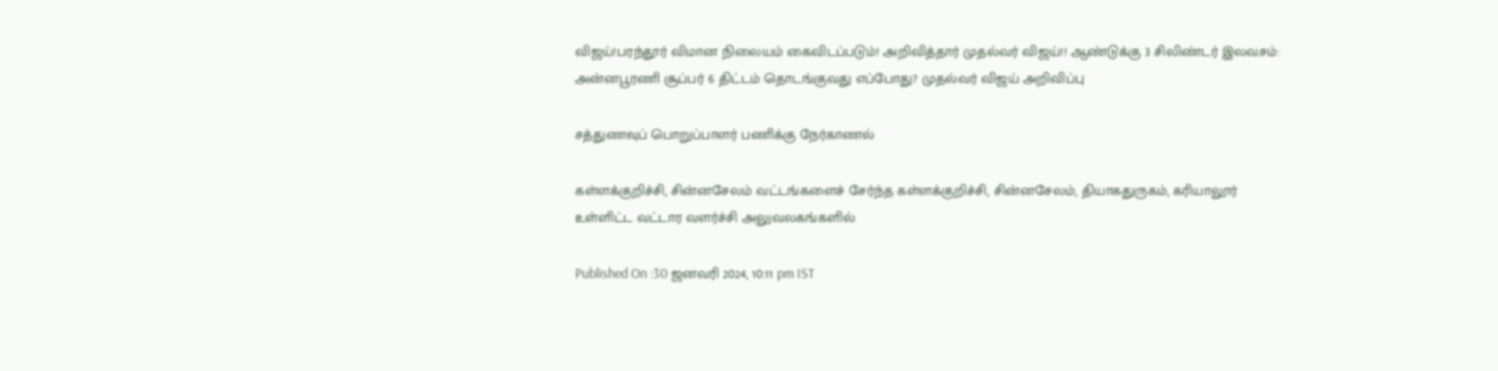விஜய்!பரந்தூர் விமான நிலையம் கைவிடப்படும்! அறிவித்தார் முதல்வர் விஜய்!! ஆண்டுக்கு 3 சிலிண்டர் இலவசம்: அன்னபூரணி சூப்பர் 6 திட்டம் தொடங்குவது எப்போது? முதல்வர் விஜய் அறிவிப்பு

சத்துணவுப் பொறுப்பாளர் பணிக்கு நேர்காணல்

கள்ளக்குறிச்சி, சின்னசேலம் வட்டங்களைச் சேர்ந்த கள்ளக்குறிச்சி, சின்னசேலம், தியாகதுருகம், கரியாலூர் உள்ளிட்ட வட்டார வளர்ச்சி அலுவலகங்களில்

Published On :30 ஜனவரி 2024, 10:11 pm IST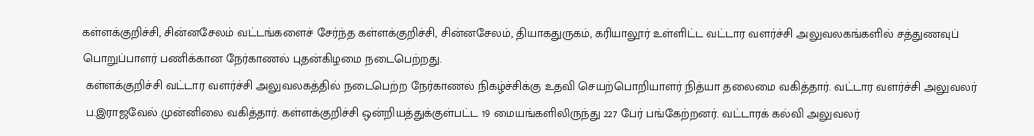கள்ளக்குறிச்சி, சின்னசேலம் வட்டங்களைச் சேர்ந்த கள்ளக்குறிச்சி, சின்னசேலம், தியாகதுருகம், கரியாலூர் உள்ளிட்ட வட்டார வளர்ச்சி அலுவலகங்களில் சத்துணவுப் பொறுப்பாளர் பணிக்கான நேர்காணல் புதன்கிழமை நடைபெற்றது.
 கள்ளக்குறிச்சி வட்டார வளர்ச்சி அலுவலகத்தில் நடைபெற்ற நேர்காணல் நிகழ்ச்சிக்கு உதவி செயற்பொறியாளர் நித்யா தலைமை வகித்தார். வட்டார வளர்ச்சி அலுவலர்
 ப.இராஜவேல் முன்னிலை வகித்தார். கள்ளக்குறிச்சி ஒன்றியத்துக்குள்பட்ட 19 மையங்களிலிருந்து 227 பேர் பங்கேற்றனர். வட்டாரக் கல்வி அலுவலர்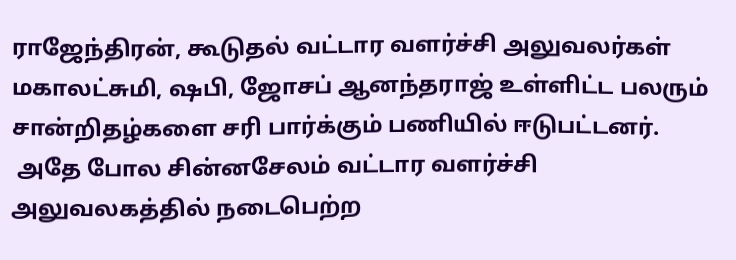ராஜேந்திரன், கூடுதல் வட்டார வளர்ச்சி அலுவலர்கள் மகாலட்சுமி, ஷபி, ஜோசப் ஆனந்தராஜ் உள்ளிட்ட பலரும் சான்றிதழ்களை சரி பார்க்கும் பணியில் ஈடுபட்டனர்.
 அதே போல சின்னசேலம் வட்டார வளர்ச்சி அலுவலகத்தில் நடைபெற்ற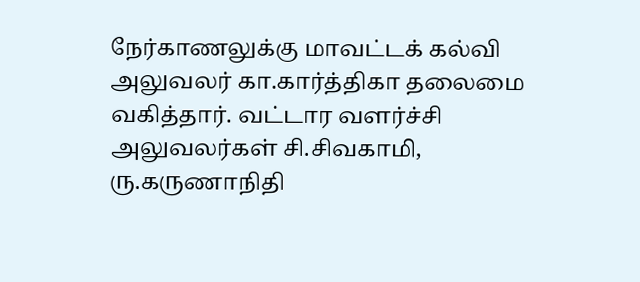நேர்காணலுக்கு மாவட்டக் கல்வி அலுவலர் கா.கார்த்திகா தலைமை வகித்தார். வட்டார வளர்ச்சி அலுவலர்கள் சி.சிவகாமி, ரு.கருணாநிதி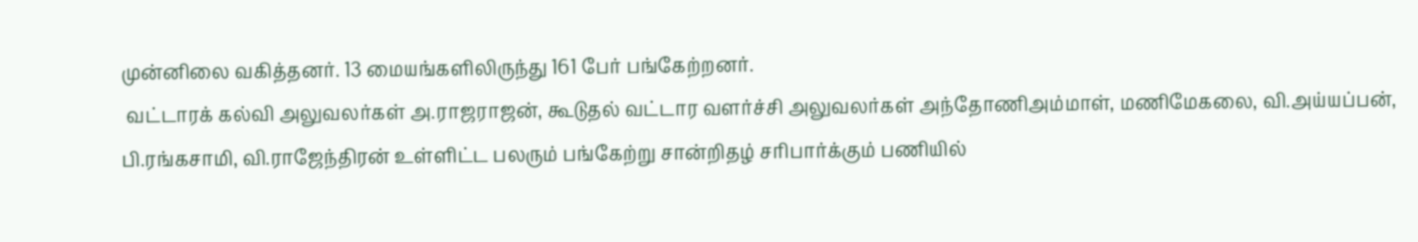முன்னிலை வகித்தனர். 13 மையங்களிலிருந்து 161 பேர் பங்கேற்றனர்.
 வட்டாரக் கல்வி அலுவலர்கள் அ.ராஜராஜன், கூடுதல் வட்டார வளர்ச்சி அலுவலர்கள் அந்தோணிஅம்மாள், மணிமேகலை, வி.அய்யப்பன், பி.ரங்கசாமி, வி.ராஜேந்திரன் உள்ளிட்ட பலரும் பங்கேற்று சான்றிதழ் சரிபார்க்கும் பணியில்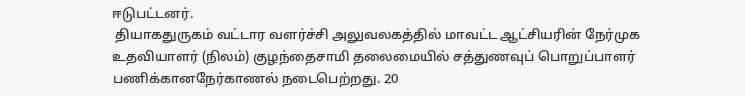ஈடுபட்டனர்.
 தியாகதுருகம் வட்டார வளர்ச்சி அலுவலகத்தில் மாவட்ட ஆட்சியரின் நேர்முக உதவியாளர் (நிலம்) குழந்தைசாமி தலைமையில் சத்துணவுப் பொறுப்பாளர் பணிக்கானநேர்காணல் நடைபெற்றது. 20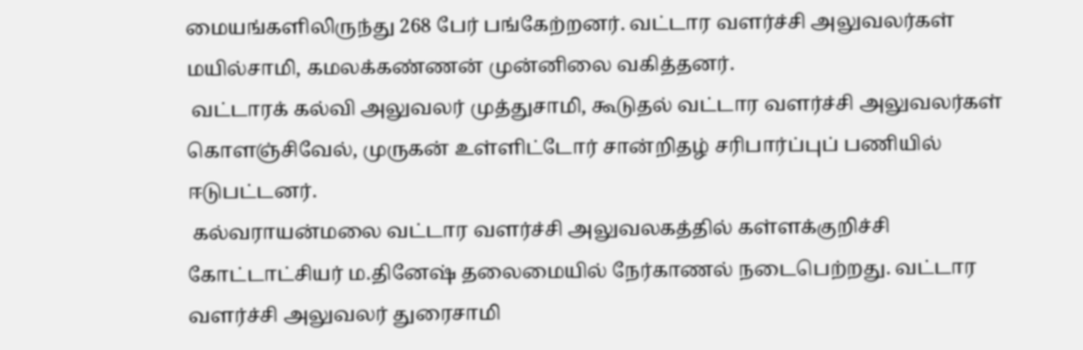மையங்களிலிருந்து 268 பேர் பங்கேற்றனர். வட்டார வளர்ச்சி அலுவலர்கள் மயில்சாமி, கமலக்கண்ணன் முன்னிலை வகித்தனர்.
 வட்டாரக் கல்வி அலுவலர் முத்துசாமி, கூடுதல் வட்டார வளர்ச்சி அலுவலர்கள் கொளஞ்சிவேல், முருகன் உள்ளிட்டோர் சான்றிதழ் சரிபார்ப்புப் பணியில் ஈடுபட்டனர்.
 கல்வராயன்மலை வட்டார வளர்ச்சி அலுவலகத்தில் கள்ளக்குறிச்சி கோட்டாட்சியர் ம.தினேஷ் தலைமையில் நேர்காணல் நடைபெற்றது. வட்டார வளர்ச்சி அலுவலர் துரைசாமி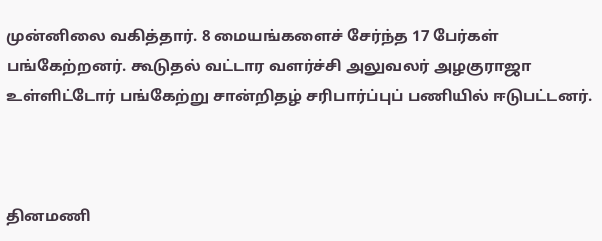முன்னிலை வகித்தார். 8 மையங்களைச் சேர்ந்த 17 பேர்கள் பங்கேற்றனர். கூடுதல் வட்டார வளர்ச்சி அலுவலர் அழகுராஜா உள்ளிட்டோர் பங்கேற்று சான்றிதழ் சரிபார்ப்புப் பணியில் ஈடுபட்டனர்.



தினமணி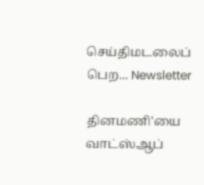செய்திமடலைப் பெற... Newsletter

தினமணி'யை வாட்ஸ்ஆப்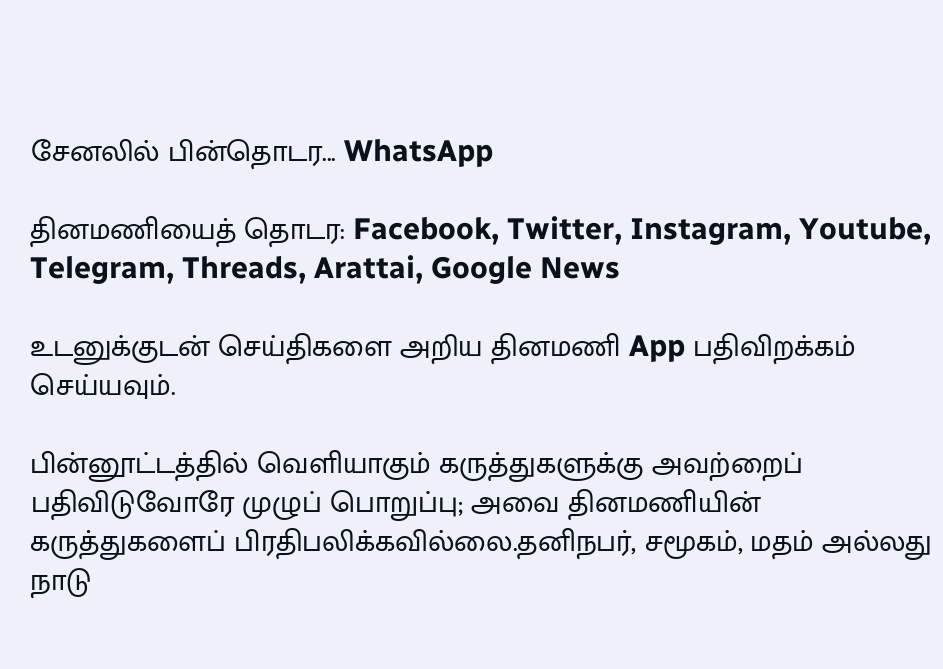சேனலில் பின்தொடர... WhatsApp

தினமணியைத் தொடர: Facebook, Twitter, Instagram, Youtube, Telegram, Threads, Arattai, Google News

உடனுக்குடன் செய்திகளை அறிய தினமணி App பதிவிறக்கம் செய்யவும்.

பின்னூட்டத்தில் வெளியாகும் கருத்துகளுக்கு அவற்றைப் பதிவிடுவோரே முழுப் பொறுப்பு; அவை தினமணியின் கருத்துகளைப் பிரதிபலிக்கவில்லை.தனிநபர், சமூகம், மதம் அல்லது நாடு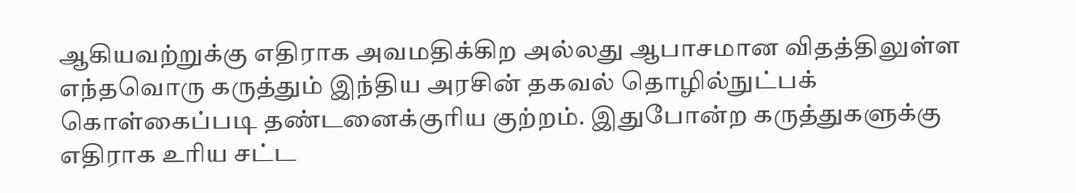ஆகியவற்றுக்கு எதிராக அவமதிக்கிற அல்லது ஆபாசமான விதத்திலுள்ள எந்தவொரு கருத்தும் இந்திய அரசின் தகவல் தொழில்நுட்பக் கொள்கைப்படி தண்டனைக்குரிய குற்றம். இதுபோன்ற கருத்துகளுக்கு எதிராக உரிய சட்ட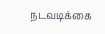நடவடிக்கை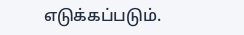எடுக்கப்படும்.